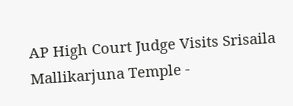AP High Court Judge Visits Srisaila Mallikarjuna Temple -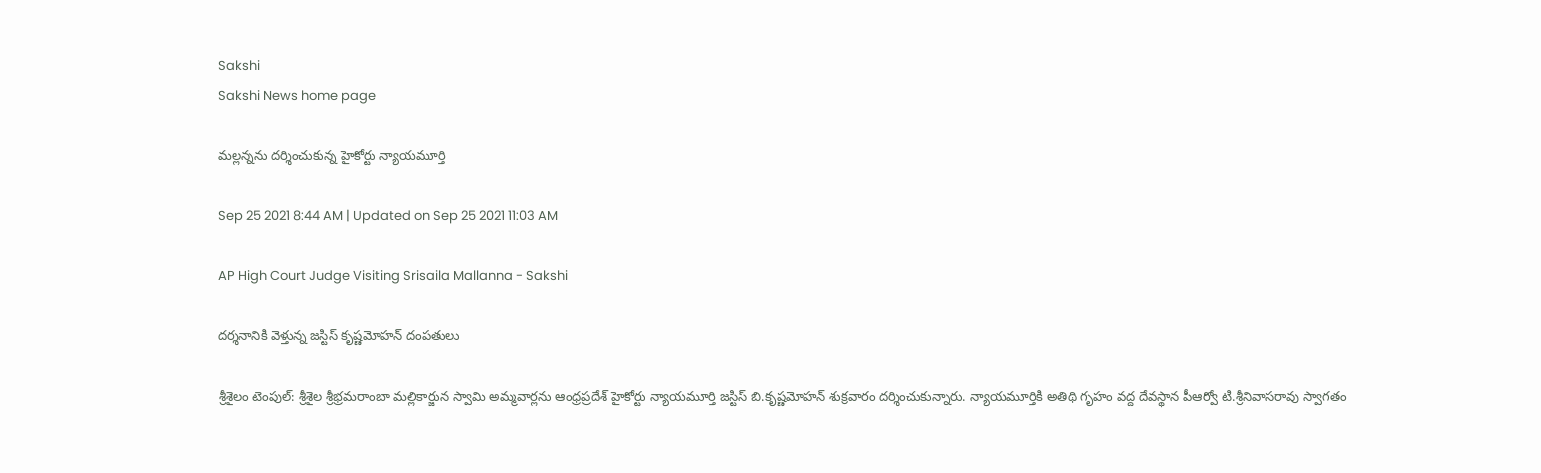Sakshi
Sakshi News home page

మల్లన్నను దర్శించుకున్న హైకోర్టు న్యాయమూర్తి

Sep 25 2021 8:44 AM | Updated on Sep 25 2021 11:03 AM

AP High Court Judge Visiting Srisaila Mallanna - Sakshi

దర్శనానికి వెళ్తున్న జస్టిస్‌ కృష్ణమోహన్‌ దంపతులు

శ్రీశైలం టెంపుల్‌: శ్రీశైల శ్రీభ్రమరాంబా మల్లికార్జున స్వామి అమ్మవార్లను ఆంధ్రప్రదేశ్‌ హైకోర్టు న్యాయమూర్తి జస్టిస్‌ బి.కృష్ణమోహన్‌ శుక్రవారం దర్శించుకున్నారు. న్యాయమూర్తికి అతిథి గృహం వద్ద దేవస్థాన పీఆర్వో టి.శ్రీనివాసరావు స్వాగతం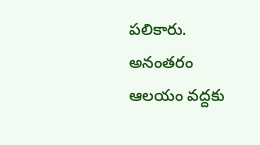పలికారు. అనంతరం ఆలయం వద్దకు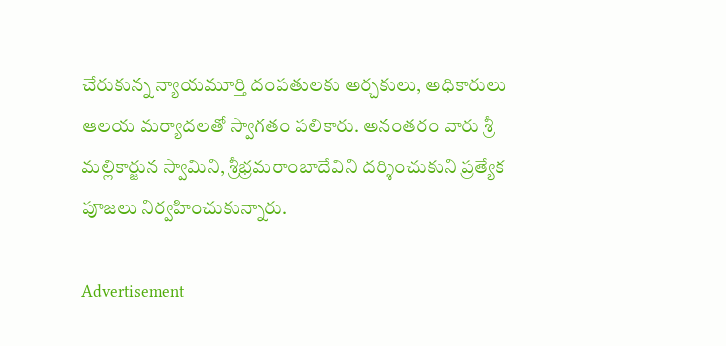చేరుకున్న న్యాయమూర్తి దంపతులకు అర్చకులు, అధికారులు ఆలయ మర్యాదలతో స్వాగతం పలికారు. అనంతరం వారు శ్రీ మల్లికార్జున స్వామిని, శ్రీభ్రమరాంబాదేవిని దర్శించుకుని ప్రత్యేక పూజలు నిర్వహించుకున్నారు.

Advertisement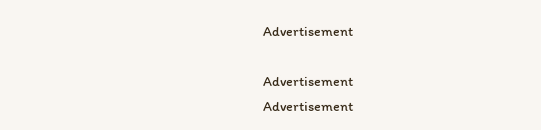Advertisement

Advertisement
Advertisement